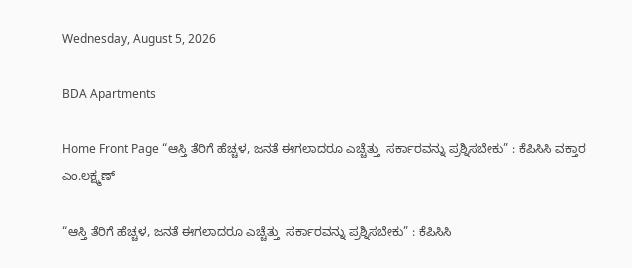Wednesday, August 5, 2026

BDA Apartments

Home Front Page “ಆಸ್ತಿ ತೆರಿಗೆ ಹೆಚ್ಚಳ, ಜನತೆ ಈಗಲಾದರೂ ಎಚ್ಚೆತ್ತು  ಸರ್ಕಾರವನ್ನು ಪ್ರಶ್ನಿಸಬೇಕು” : ಕೆಪಿಸಿಸಿ ವಕ್ತಾರ ಎಂ.ಲಕ್ಷ್ಮಣ್

“ಆಸ್ತಿ ತೆರಿಗೆ ಹೆಚ್ಚಳ, ಜನತೆ ಈಗಲಾದರೂ ಎಚ್ಚೆತ್ತು  ಸರ್ಕಾರವನ್ನು ಪ್ರಶ್ನಿಸಬೇಕು” : ಕೆಪಿಸಿಸಿ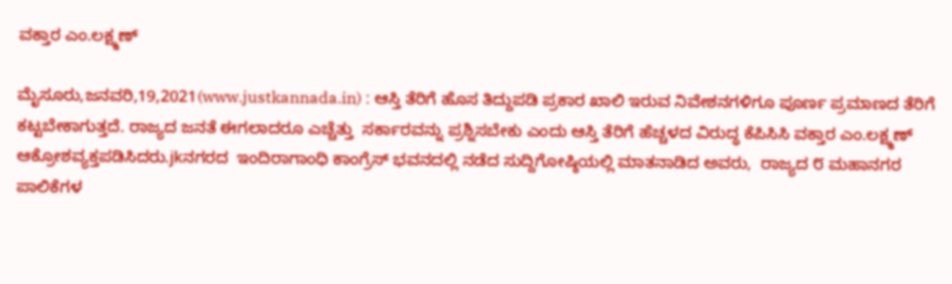ವಕ್ತಾರ ಎಂ.ಲಕ್ಷ್ಮಣ್

ಮೈಸೂರು,ಜನವರಿ,19,2021(www.justkannada.in) : ಆಸ್ತಿ ತೆರಿಗೆ ಹೊಸ ತಿದ್ದುಪಡಿ ಪ್ರಕಾರ ಖಾಲಿ ಇರುವ ನಿವೇಶನಗಳಿಗೂ ಪೂರ್ಣ ಪ್ರಮಾಣದ ತೆರಿಗೆ ಕಟ್ಟಬೇಕಾಗುತ್ತದೆ. ರಾಜ್ಯದ ಜನತೆ ಈಗಲಾದರೂ ಎಚ್ಚೆತ್ತು  ಸರ್ಕಾರವನ್ನು ಪ್ರಶ್ನಿಸಬೇಕು ಎಂದು ಆಸ್ತಿ ತೆರಿಗೆ ಹೆಚ್ಚಳದ ವಿರುದ್ಧ ಕೆಪಿಸಿಸಿ ವಕ್ತಾರ ಎಂ.ಲಕ್ಷ್ಮಣ್ ಆಕ್ರೋಶವ್ಯಕ್ತಪಡಿಸಿದರು.jkನಗರದ  ಇಂದಿರಾಗಾಂಧಿ ಕಾಂಗ್ರೆಸ್ ಭವನದಲ್ಲಿ ನಡೆದ ಸುದ್ದಿಗೋಷ್ಠಿಯಲ್ಲಿ ಮಾತನಾಡಿದ ಅವರು,  ರಾಜ್ಯದ ೮ ಮಹಾನಗರ ಪಾಲಿಕೆಗಳ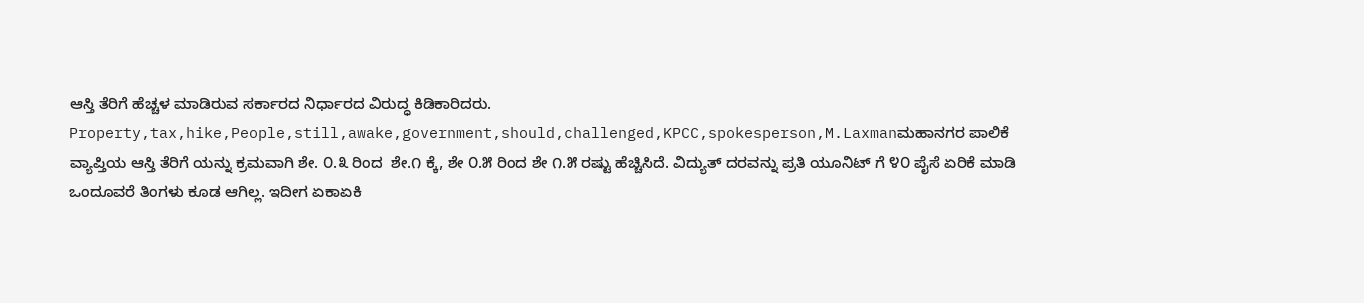ಆಸ್ತಿ ತೆರಿಗೆ ಹೆಚ್ಚಳ ಮಾಡಿರುವ ಸರ್ಕಾರದ ನಿರ್ಧಾರದ ವಿರುದ್ಧ ಕಿಡಿಕಾರಿದರು. Property,tax,hike,People,still,awake,government,should,challenged,KPCC,spokesperson,M.Laxmanಮಹಾನಗರ ಪಾಲಿಕೆ ವ್ಯಾಪ್ತಿಯ ಆಸ್ತಿ ತೆರಿಗೆ ಯನ್ನು ಕ್ರಮವಾಗಿ ಶೇ. ೦.೩ ರಿಂದ  ಶೇ.೧ ಕ್ಕೆ, ಶೇ ೦.೫ ರಿಂದ ಶೇ ೧.೫ ರಷ್ಟು ಹೆಚ್ಚಿಸಿದೆ. ವಿದ್ಯುತ್ ದರವನ್ನು ಪ್ರತಿ ಯೂನಿಟ್ ಗೆ ೪೦ ಪೈಸೆ ಏರಿಕೆ ಮಾಡಿ ಒಂದೂವರೆ ತಿಂಗಳು ಕೂಡ ಆಗಿಲ್ಲ. ಇದೀಗ ಏಕಾಏಕಿ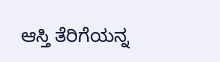ಆಸ್ತಿ ತೆರಿಗೆಯನ್ನ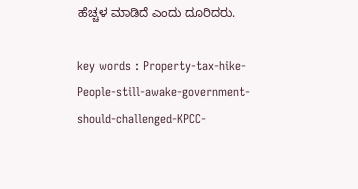ಹೆಚ್ಚಳ ಮಾಡಿದೆ ಎಂದು ದೂರಿದರು.

key words : Property-tax-hike-People-still-awake-government-should-challenged-KPCC-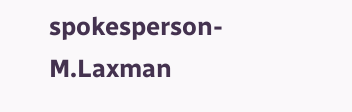spokesperson-M.Laxman